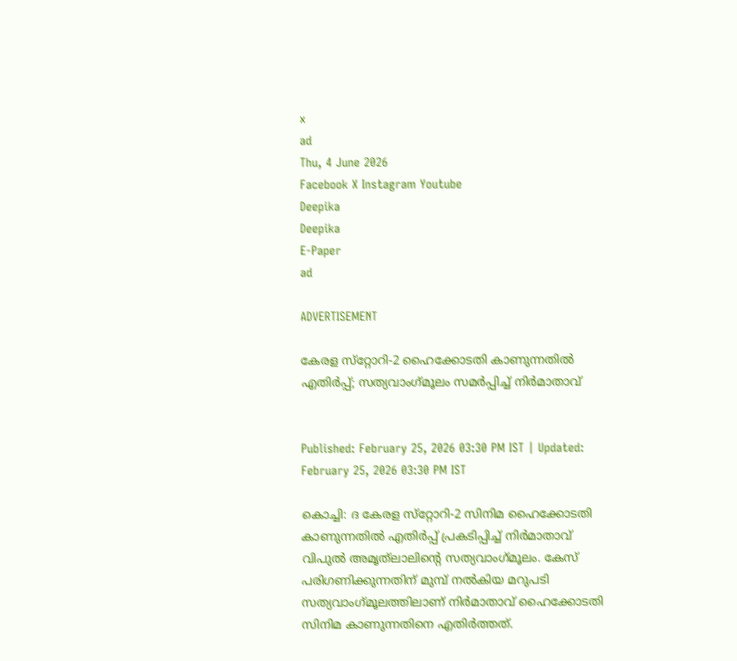x
ad
Thu, 4 June 2026
Facebook X Instagram Youtube
Deepika
Deepika
E-Paper
ad

ADVERTISEMENT

കേരള സ്‌റ്റോറി-2 ഹൈക്കോടതി കാണുന്നതില്‍ എതിര്‍പ്പ്; സത്യവാംഗ്‌മൂലം സമര്‍പ്പിച്ച് നിര്‍മാതാവ്


Published: February 25, 2026 03:30 PM IST | Updated: February 25, 2026 03:30 PM IST

കൊച്ചി: ദ കേരള സ്‌റ്റോറി-2 സിനിമ ഹൈക്കോടതി കാണുന്നതില്‍ എതിര്‍പ്പ് പ്രകടിപ്പിച്ച് നിര്‍മാതാവ് വിപുല്‍ അമൃത്‌ലാലിന്‍റെ സത്യവാംഗ്‌മൂലം. കേസ് പരിഗണിക്കുന്നതിന് മുമ്പ് നല്‍കിയ മറുപടി സത്യവാംഗ്‌മൂലത്തിലാണ് നിര്‍മാതാവ് ഹൈക്കോടതി സിനിമ കാണുന്നതിനെ എതിര്‍ത്തത്.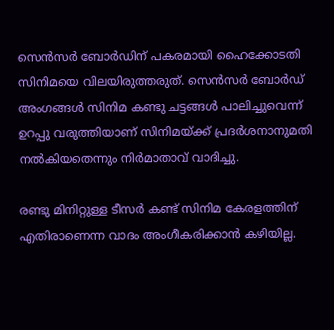സെന്‍സര്‍ ബോര്‍ഡിന് പകരമായി ഹൈക്കോടതി സിനിമയെ വിലയിരുത്തരുത്. സെന്‍സര്‍ ബോര്‍ഡ് അംഗങ്ങള്‍ സിനിമ കണ്ടു ചട്ടങ്ങള്‍ പാലിച്ചുവെന്ന് ഉറപ്പു വരുത്തിയാണ് സിനിമയ്ക്ക് പ്രദര്‍ശനാനുമതി നല്‍കിയതെന്നും നിര്‍മാതാവ് വാദിച്ചു.

രണ്ടു മിനിറ്റുള്ള ടീസര്‍ കണ്ട് സിനിമ കേരളത്തിന് എതിരാണെന്ന വാദം അംഗീകരിക്കാന്‍ കഴിയില്ല.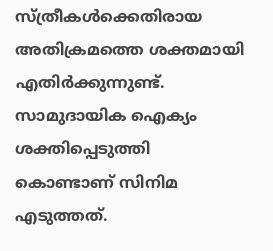സ്ത്രീകള്‍ക്കെതിരായ അതിക്രമത്തെ ശക്തമായി എതിര്‍ക്കുന്നുണ്ട്. സാമുദായിക ഐക്യം ശക്തിപ്പെടുത്തി കൊണ്ടാണ് സിനിമ എടുത്തത്.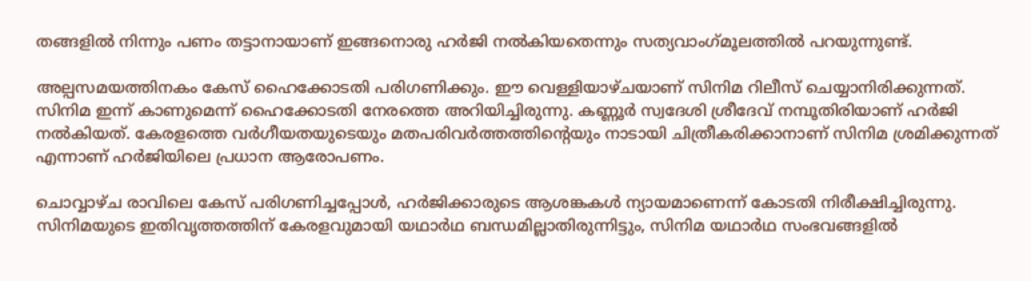തങ്ങളില്‍ നിന്നും പണം തട്ടാനായാണ് ഇങ്ങനൊരു ഹര്‍ജി നല്‍കിയതെന്നും സത്യവാംഗ്‌മൂലത്തില്‍ പറയുന്നുണ്ട്.

അല്പസമയത്തിനകം കേസ് ഹൈക്കോടതി പരിഗണിക്കും. ഈ വെള്ളിയാഴ്ചയാണ് സിനിമ റിലീസ് ചെയ്യാനിരിക്കുന്നത്. സിനിമ ഇന്ന് കാണുമെന്ന് ഹൈക്കോടതി നേരത്തെ അറിയിച്ചിരുന്നു. കണ്ണൂര്‍ സ്വദേശി ശ്രീദേവ് നമ്പൂതിരിയാണ് ഹര്‍ജി നല്‍കിയത്. കേരളത്തെ വര്‍ഗീയതയുടെയും മതപരിവര്‍ത്തത്തിന്‍റെയും നാടായി ചിത്രീകരിക്കാനാണ് സിനിമ ശ്രമിക്കുന്നത് എന്നാണ് ഹര്‍ജിയിലെ പ്രധാന ആരോപണം.

ചൊവ്വാഴ്ച രാവിലെ കേസ് പരിഗണിച്ചപ്പോള്‍, ഹര്‍ജിക്കാരുടെ ആശങ്കകള്‍ ന്യായമാണെന്ന് കോടതി നിരീക്ഷിച്ചിരുന്നു. സിനിമയുടെ ഇതിവൃത്തത്തിന് കേരളവുമായി യഥാർഥ ബന്ധമില്ലാതിരുന്നിട്ടും, സിനിമ യഥാർഥ സംഭവങ്ങളില്‍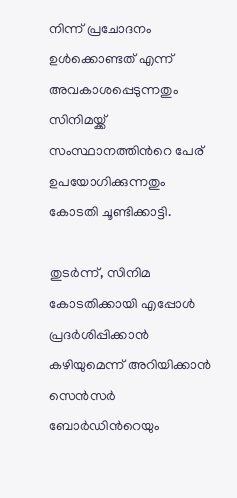നിന്ന് പ്രചോദനം ഉള്‍ക്കൊണ്ടത് എന്ന് അവകാശപ്പെടുന്നതും സിനിമയ്ക്ക് സംസ്ഥാനത്തിന്‍റെ പേര് ഉപയോഗിക്കുന്നതും കോടതി ചൂണ്ടിക്കാട്ടി.

തുടര്‍ന്ന്, സിനിമ കോടതിക്കായി എപ്പോള്‍ പ്രദര്‍ശിപ്പിക്കാന്‍ കഴിയുമെന്ന് അറിയിക്കാന്‍ സെന്‍സര്‍ ബോര്‍ഡിന്‍റെയും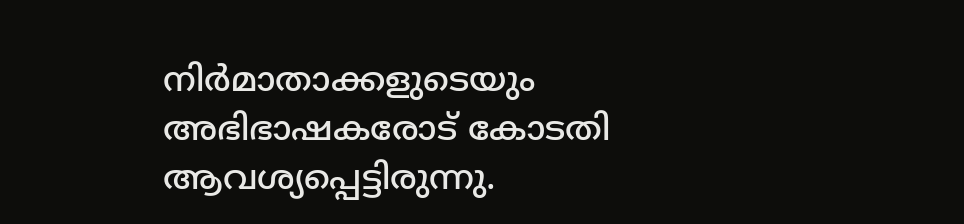നിര്‍മാതാക്കളുടെയും അഭിഭാഷകരോട് കോടതി ആവശ്യപ്പെട്ടിരുന്നു.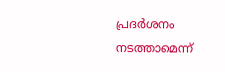പ്രദര്‍ശനം നടത്താമെന്ന്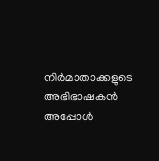നിര്‍മാതാക്കളുടെ അഭിഭാഷകന്‍ അപ്പോള്‍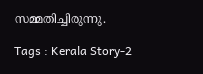സമ്മതിച്ചിരുന്നു.

Tags : Kerala Story-2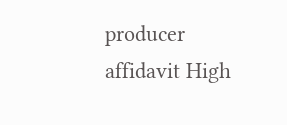producer affidavit High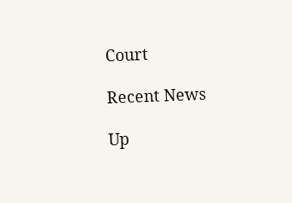Court

Recent News

Up